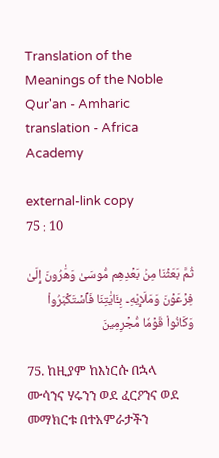Translation of the Meanings of the Noble Qur'an - Amharic translation - Africa Academy

external-link copy
75 : 10

ثُمَّ بَعَثۡنَا مِنۢ بَعۡدِهِم مُّوسَىٰ وَهَٰرُونَ إِلَىٰ فِرۡعَوۡنَ وَمَلَإِيْهِۦ بِـَٔايَٰتِنَا فَٱسۡتَكۡبَرُواْ وَكَانُواْ قَوۡمٗا مُّجۡرِمِينَ

75. ከዚያም ከእነርሱ በኋላ ሙሳንና ሃሩንን ወደ ፈርዖንና ወደ መማክርቱ በተአምራታችን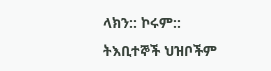ላክን:: ኮሩም:: ትእቢተኞች ህዝቦችም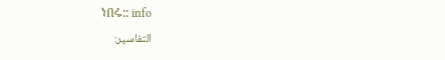ነበሩ:: info
التفاسير: